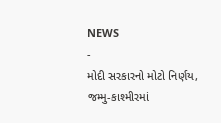NEWS
-
મોદી સરકારનો મોટો નિર્ણય, જમ્મુ-કાશ્મીરમાં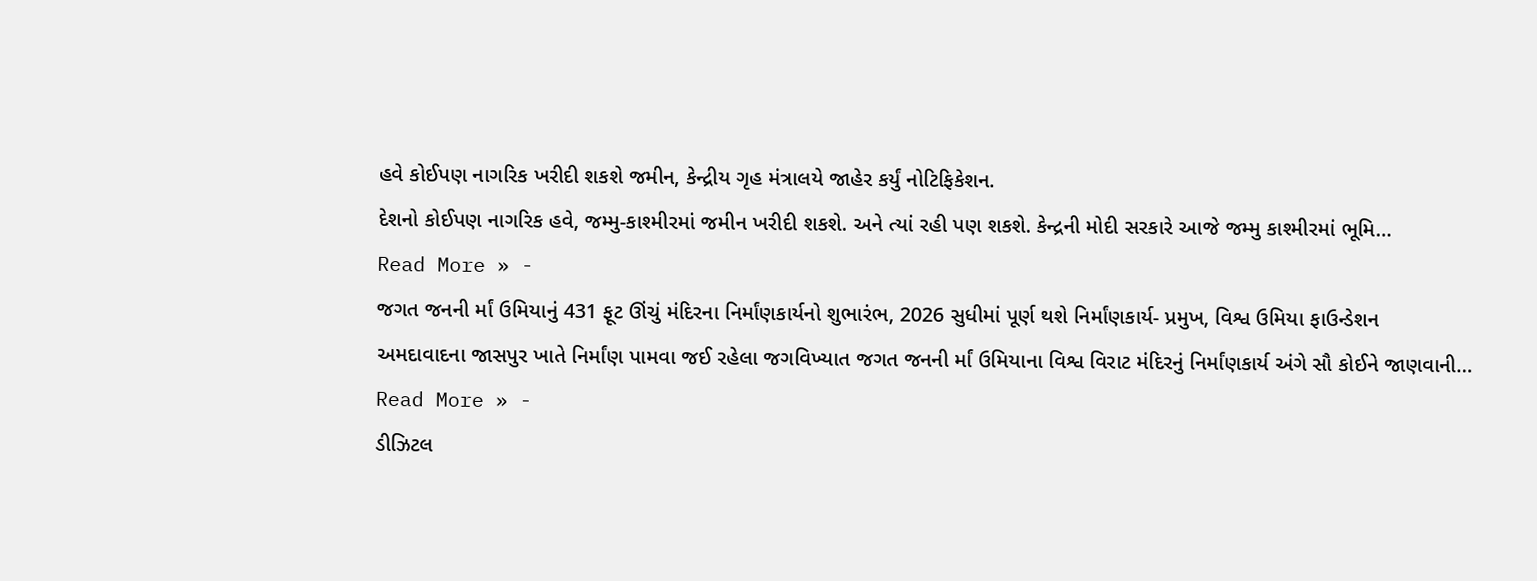હવે કોઈપણ નાગરિક ખરીદી શકશે જમીન, કેન્દ્રીય ગૃહ મંત્રાલયે જાહેર કર્યું નોટિફિકેશન.
દેશનો કોઈપણ નાગરિક હવે, જમ્મુ-કાશ્મીરમાં જમીન ખરીદી શકશે. અને ત્યાં રહી પણ શકશે. કેન્દ્રની મોદી સરકારે આજે જમ્મુ કાશ્મીરમાં ભૂમિ…
Read More » -
જગત જનની ર્માં ઉમિયાનું 431 ફૂટ ઊંચું મંદિરના નિર્માંણકાર્યનો શુભારંભ, 2026 સુધીમાં પૂર્ણ થશે નિર્માંણકાર્ય- પ્રમુખ, વિશ્વ ઉમિયા ફાઉન્ડેશન
અમદાવાદના જાસપુર ખાતે નિર્માંણ પામવા જઈ રહેલા જગવિખ્યાત જગત જનની ર્માં ઉમિયાના વિશ્વ વિરાટ મંદિરનું નિર્માંણકાર્ય અંગે સૌ કોઈને જાણવાની…
Read More » -
ડીઝિટલ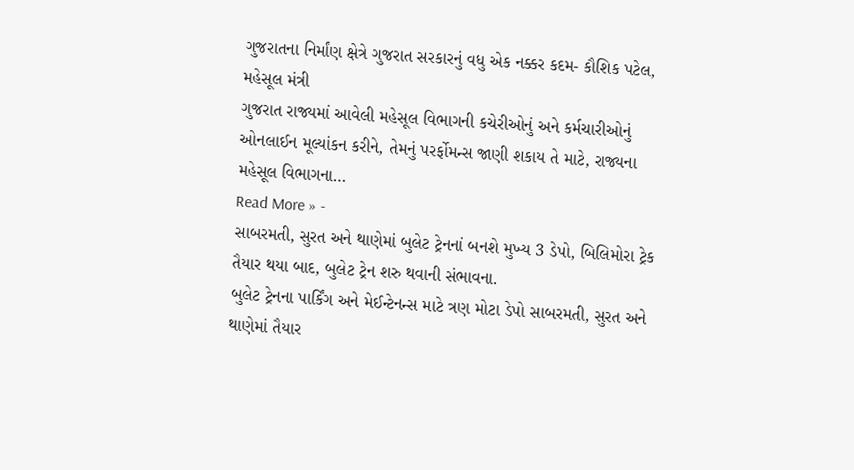ગુજરાતના નિર્માંણ ક્ષેત્રે ગુજરાત સરકારનું વધુ એક નક્કર કદમ- કૌશિક પટેલ, મહેસૂલ મંત્રી
ગુજરાત રાજ્યમાં આવેલી મહેસૂલ વિભાગની કચેરીઓનું અને કર્મચારીઓનું ઓનલાઈન મૂલ્યાંકન કરીને, તેમનું પરર્ફોમન્સ જાણી શકાય તે માટે, રાજ્યના મહેસૂલ વિભાગના…
Read More » -
સાબરમતી, સુરત અને થાણેમાં બુલેટ ટ્રેનનાં બનશે મુખ્ય 3 ડેપો, બિલિમોરા ટ્રેક તૈયાર થયા બાદ, બુલેટ ટ્રેન શરુ થવાની સંભાવના.
બુલેટ ટ્રેનના પાર્કિંગ અને મેઈન્ટેનન્સ માટે ત્રણ મોટા ડેપો સાબરમતી, સુરત અને થાણેમાં તૈયાર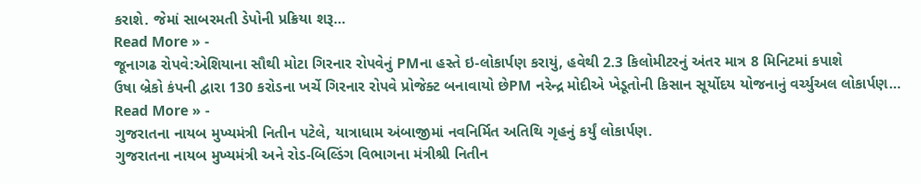કરાશે. જેમાં સાબરમતી ડેપોની પ્રક્રિયા શરૂ…
Read More » -
જૂનાગઢ રોપવે:એશિયાના સૌથી મોટા ગિરનાર રોપવેનું PMના હસ્તે ઇ-લોકાર્પણ કરાયું, હવેથી 2.3 કિલોમીટરનું અંતર માત્ર 8 મિનિટમાં કપાશે
ઉષા બ્રેકો કંપની દ્વારા 130 કરોડના ખર્ચે ગિરનાર રોપવે પ્રોજેક્ટ બનાવાયો છેPM નરેન્દ્ર મોદીએ ખેડૂતોની કિસાન સૂર્યોદય યોજનાનું વર્ચ્યુઅલ લોકાર્પણ…
Read More » -
ગુજરાતના નાયબ મુખ્યમંત્રી નિતીન પટેલે, યાત્રાધામ અંબાજીમાં નવનિર્મિત અતિથિ ગૃહનું કર્યું લોકાર્પણ.
ગુજરાતના નાયબ મુખ્યમંત્રી અને રોડ-બિલ્ડિંગ વિભાગના મંત્રીશ્રી નિતીન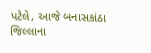પટેલે, આજે બનાસકાંઠા જિલ્લાના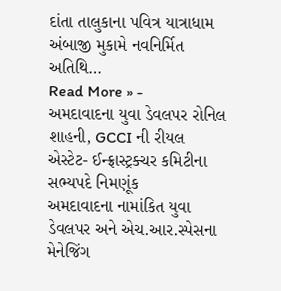દાંતા તાલુકાના પવિત્ર યાત્રાધામ અંબાજી મુકામે નવનિર્મિત અતિથિ…
Read More » -
અમદાવાદના યુવા ડેવલપર રોનિલ શાહની, GCCI ની રીયલ એસ્ટેટ- ઈન્ફ્રાસ્ટ્રક્ચર કમિટીના સભ્યપદે નિમણૂંક
અમદાવાદના નામાંકિત યુવા ડેવલપર અને એચ.આર.સ્પેસના મેનેજિંગ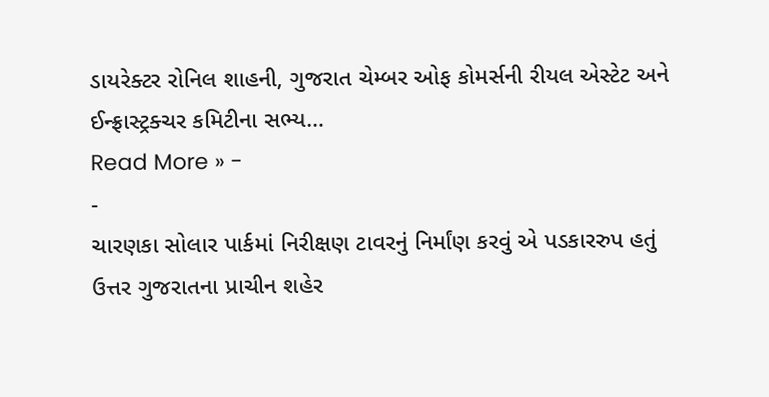ડાયરેક્ટર રોનિલ શાહની, ગુજરાત ચેમ્બર ઓફ કોમર્સની રીયલ એસ્ટેટ અને ઈન્ફ્રાસ્ટ્રક્ચર કમિટીના સભ્ય…
Read More » -
-
ચારણકા સોલાર પાર્કમાં નિરીક્ષણ ટાવરનું નિર્માંણ કરવું એ પડકારરુપ હતું
ઉત્તર ગુજરાતના પ્રાચીન શહેર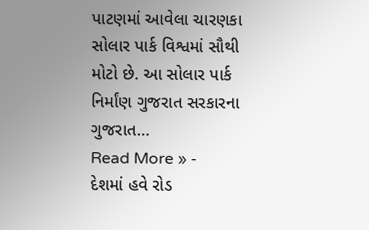પાટણમાં આવેલા ચારણકા સોલાર પાર્ક વિશ્વમાં સૌથી મોટો છે. આ સોલાર પાર્ક નિર્માંણ ગુજરાત સરકારના ગુજરાત…
Read More » -
દેશમાં હવે રોડ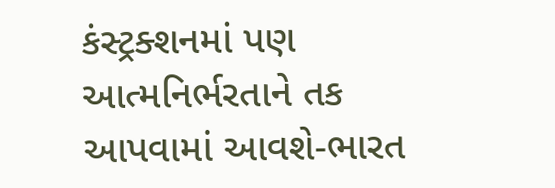કંસ્ટ્રક્શનમાં પણ આત્મનિર્ભરતાને તક આપવામાં આવશે-ભારત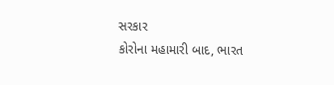સરકાર
કોરોના મહામારી બાદ, ભારત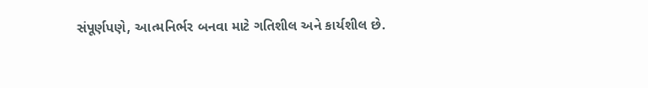સંપૂર્ણપણે, આત્મનિર્ભર બનવા માટે ગતિશીલ અને કાર્યશીલ છે.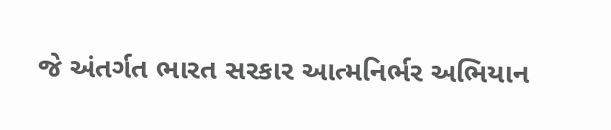જે અંતર્ગત ભારત સરકાર આત્મનિર્ભર અભિયાન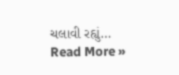ચલાવી રહ્યું…
Read More »